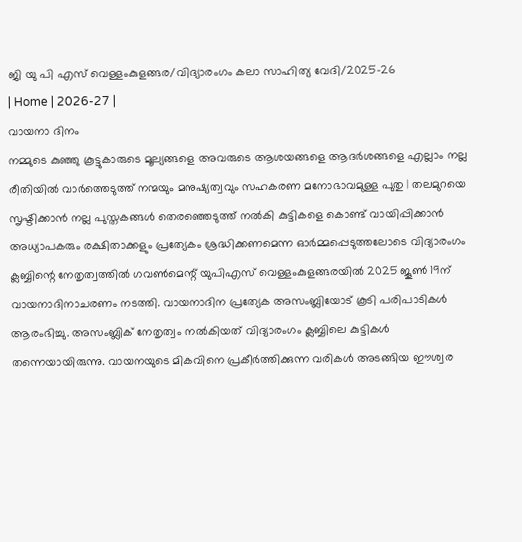ജി യു പി എസ് വെള്ളംകുളങ്ങര/വിദ്യാരംഗം കലാ സാഹിത്യ വേദി/2025-26
| Home | 2026-27 |
വായനാ ദിനം
നമ്മുടെ കുഞ്ഞു കൂട്ടുകാരുടെ മൂല്യങ്ങളെ അവരുടെ ആശയങ്ങളെ ആദർശങ്ങളെ എല്ലാം നല്ല രീതിയിൽ വാർത്തെടുത്ത് നന്മയും മനുഷ്യത്വവും സഹകരണ മനോഭാവമുള്ള പുതു | തലമുറയെ സൃഷ്ടിക്കാൻ നല്ല പുസ്തകങ്ങൾ തെരഞ്ഞെടുത്ത് നൽകി കുട്ടികളെ കൊണ്ട് വായിപ്പിക്കാൻ അധ്യാപകരും രക്ഷിതാക്കളും പ്രത്യേകം ശ്രദ്ധിക്കണമെന്ന ഓർമ്മപ്പെടുത്തലോടെ വിദ്യാരംഗം ക്ലബ്ബിന്റെ നേതൃത്വത്തിൽ ഗവൺമെന്റ് യുപിഎസ് വെള്ളംകുളങ്ങരയിൽ 2025 ജൂൺ 19ന് വായനാദിനാചരണം നടത്തി. വായനാദിന പ്രത്യേക അസംബ്ലിയോട് കൂടി പരിപാടികൾ ആരംഭിച്ചു. അസംബ്ലിക് നേതൃത്വം നൽകിയത് വിദ്യാരംഗം ക്ലബ്ബിലെ കുട്ടികൾ തന്നെയായിരുന്നു. വായനയുടെ മികവിനെ പ്രകീർത്തിക്കുന്ന വരികൾ അടങ്ങിയ ഈശ്വര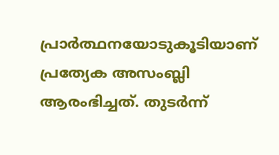പ്രാർത്ഥനയോടുകൂടിയാണ് പ്രത്യേക അസംബ്ലി ആരംഭിച്ചത്. തുടർന്ന്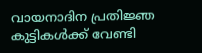വായനാദിന പ്രതിജ്ഞ കുട്ടികൾക്ക് വേണ്ടി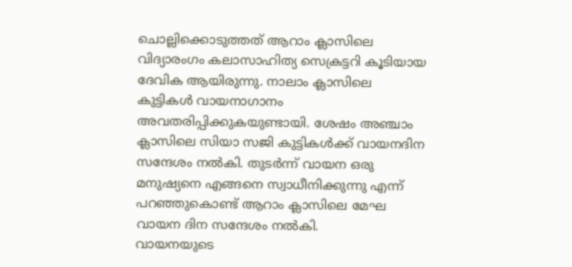ചൊല്ലിക്കൊടുത്തത് ആറാം ക്ലാസിലെ വിദ്യാരംഗം കലാസാഹിത്യ സെക്രട്ടറി കൂടിയായ ദേവിക ആയിരുന്നു. നാലാം ക്ലാസിലെ കുട്ടികൾ വായനാഗാനം അവതരിപ്പിക്കുകയുണ്ടായി. ശേഷം അഞ്ചാം ക്ലാസിലെ സിയാ സജി കുട്ടികൾക്ക് വായനദിന സന്ദേശം നൽകി. തുടർന്ന് വായന ഒരു മനുഷ്യനെ എങ്ങനെ സ്വാധീനിക്കുന്നു എന്ന് പറഞ്ഞുകൊണ്ട് ആറാം ക്ലാസിലെ മേഘ വായന ദിന സന്ദേശം നൽകി.
വായനയുടെ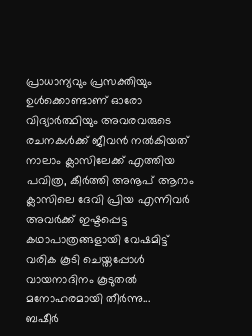പ്രാധാന്യവും പ്രസക്തിയും ഉൾക്കൊണ്ടാണ് ഓരോ വിദ്യാർത്ഥിയും അവരവരുടെ രചനകൾക്ക് ജീവൻ നൽകിയത് നാലാം ക്ലാസിലേക്ക് എത്തിയ പവിത്ര, കീർത്തി അനൂപ് ആറാം ക്ലാസിലെ ദേവി പ്രിയ എന്നിവർ അവർക്ക് ഇഷ്ടപ്പെട്ട കഥാപാത്രങ്ങളായി വേഷമിട്ട് വരിക കൂടി ചെയ്തപ്പോൾ വായനാദിനം കൂടുതൽ മനോഹരമായി തീർന്നു...
ബഷീർ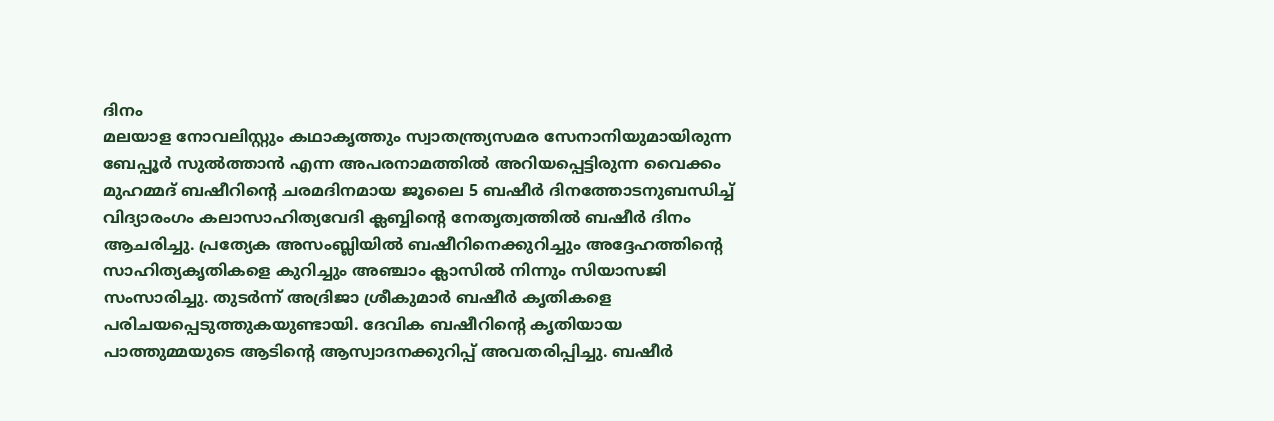ദിനം
മലയാള നോവലിസ്റ്റും കഥാകൃത്തും സ്വാതന്ത്ര്യസമര സേനാനിയുമായിരുന്ന ബേപ്പൂർ സുൽത്താൻ എന്ന അപരനാമത്തിൽ അറിയപ്പെട്ടിരുന്ന വൈക്കം മുഹമ്മദ് ബഷീറിന്റെ ചരമദിനമായ ജൂലൈ 5 ബഷീർ ദിനത്തോടനുബന്ധിച്ച് വിദ്യാരംഗം കലാസാഹിത്യവേദി ക്ലബ്ബിന്റെ നേതൃത്വത്തിൽ ബഷീർ ദിനം ആചരിച്ചു. പ്രത്യേക അസംബ്ലിയിൽ ബഷീറിനെക്കുറിച്ചും അദ്ദേഹത്തിന്റെ സാഹിത്യകൃതികളെ കുറിച്ചും അഞ്ചാം ക്ലാസിൽ നിന്നും സിയാസജി സംസാരിച്ചു. തുടർന്ന് അദ്രിജാ ശ്രീകുമാർ ബഷീർ കൃതികളെ പരിചയപ്പെടുത്തുകയുണ്ടായി. ദേവിക ബഷീറിന്റെ കൃതിയായ പാത്തുമ്മയുടെ ആടിന്റെ ആസ്വാദനക്കുറിപ്പ് അവതരിപ്പിച്ചു. ബഷീർ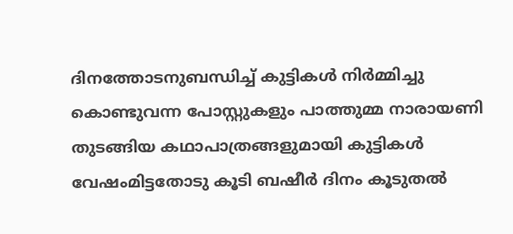ദിനത്തോടനുബന്ധിച്ച് കുട്ടികൾ നിർമ്മിച്ചു കൊണ്ടുവന്ന പോസ്റ്റുകളും പാത്തുമ്മ നാരായണി തുടങ്ങിയ കഥാപാത്രങ്ങളുമായി കുട്ടികൾ വേഷംമിട്ടതോടു കൂടി ബഷീർ ദിനം കൂടുതൽ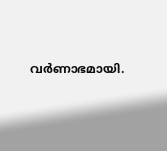വർണാഭമായി.